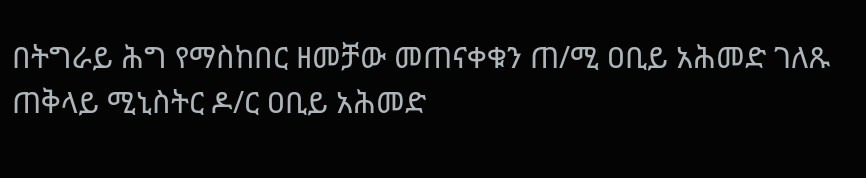በትግራይ ሕግ የማስከበር ዘመቻው መጠናቀቁን ጠ/ሚ ዐቢይ አሕመድ ገለጹ
ጠቅላይ ሚኒስትር ዶ/ር ዐቢይ አሕመድ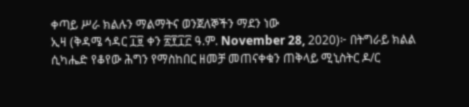ቀጣይ ሥራ ክልሉን ማልማትና ወንጀለኞችን ማደን ነው
ኢዛ (ቅዳሜ ኅዳር ፲፱ ቀን ፳፻፲፫ ዓ.ም. November 28, 2020)፦ በትግራይ ክልል ሲካሔድ የቆየው ሕግን የማስከበር ዘመቻ መጠናቀቁን ጠቅላይ ሚኒስትር ዶ/ር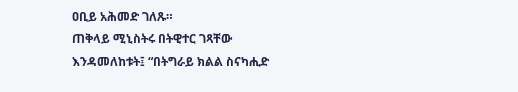ዐቢይ አሕመድ ገለጹ።
ጠቅላይ ሚኒስትሩ በትዊተር ገጻቸው እንዳመለከቱት፤ “በትግራይ ክልል ስናካሒድ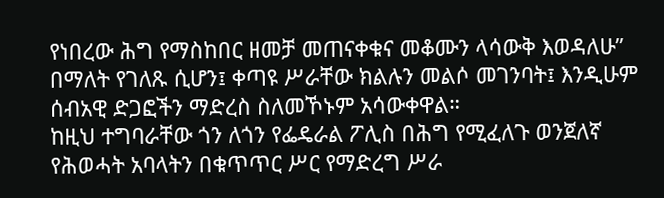የነበረው ሕግ የማስከበር ዘመቻ መጠናቀቁና መቆሙን ላሳውቅ እወዳለሁ” በማለት የገለጹ ሲሆን፤ ቀጣዩ ሥራቸው ክልሉን መልሶ መገንባት፤ እንዲሁም ሰብአዊ ድጋፎችን ማድረስ ስለመኾኑም አሳውቀዋል።
ከዚህ ተግባራቸው ጎን ለጎን የፌዴራል ፖሊስ በሕግ የሚፈለጉ ወንጀለኛ የሕወሓት አባላትን በቁጥጥር ሥር የማድረግ ሥራ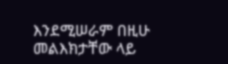እንደሚሠራም በዚሁ መልእክታቸው ላይ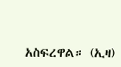አስፍረዋል። (ኢዛ)